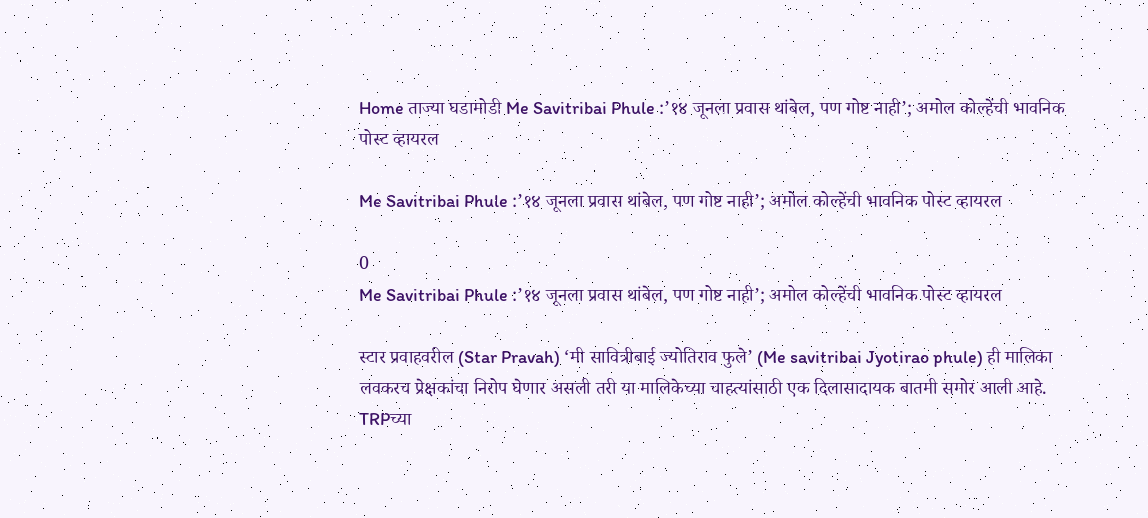Home ताज्या घडामोडी Me Savitribai Phule :’१४ जूनला प्रवास थांबेल, पण गोष्ट नाही’; अमोल कोल्हेंची भावनिक पोस्ट व्हायरल

Me Savitribai Phule :’१४ जूनला प्रवास थांबेल, पण गोष्ट नाही’; अमोल कोल्हेंची भावनिक पोस्ट व्हायरल

0
Me Savitribai Phule :’१४ जूनला प्रवास थांबेल, पण गोष्ट नाही’; अमोल कोल्हेंची भावनिक पोस्ट व्हायरल

स्टार प्रवाहवरील (Star Pravah) ‘मी सावित्रीबाई ज्योतिराव फुले’ (Me savitribai Jyotirao phule) ही मालिका लवकरच प्रेक्षकांचा निरोप घेणार असली तरी या मालिकेच्या चाहत्यांसाठी एक दिलासादायक बातमी समोर आली आहे. TRPच्या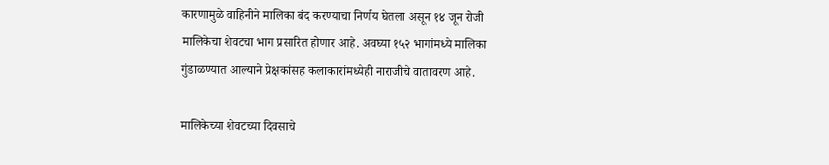कारणामुळे वाहिनीने मालिका बंद करण्याचा निर्णय घेतला असून १४ जून रोजी मालिकेचा शेवटचा भाग प्रसारित होणार आहे. अवघ्या १५२ भागांमध्ये मालिका गुंडाळण्यात आल्याने प्रेक्षकांसह कलाकारांमध्येही नाराजीचे वातावरण आहे.

मालिकेच्या शेवटच्या दिवसाचे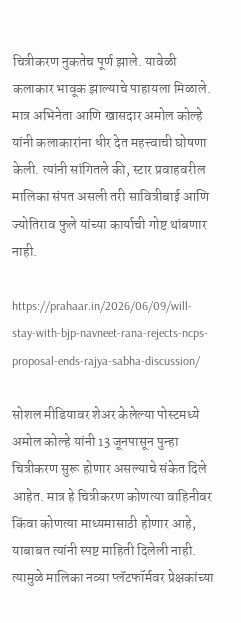चित्रीकरण नुकतेच पूर्ण झाले. यावेळी कलाकार भावूक झाल्याचे पाहायला मिळाले. मात्र अभिनेता आणि खासदार अमोल कोल्हे यांनी कलाकारांना धीर देत महत्त्वाची घोषणा केली. त्यांनी सांगितले की, स्टार प्रवाहवरील मालिका संपत असली तरी सावित्रीबाई आणि ज्योतिराव फुले यांच्या कार्याची गोष्ट थांबणार नाही.

https://prahaar.in/2026/06/09/will-stay-with-bjp-navneet-rana-rejects-ncps-proposal-ends-rajya-sabha-discussion/

सोशल मीडियावर शेअर केलेल्या पोस्टमध्ये अमोल कोल्हे यांनी 13 जूनपासून पुन्हा चित्रीकरण सुरू होणार असल्याचे संकेत दिले आहेत. मात्र हे चित्रीकरण कोणत्या वाहिनीवर किंवा कोणत्या माध्यमासाठी होणार आहे, याबाबत त्यांनी स्पष्ट माहिती दिलेली नाही. त्यामुळे मालिका नव्या प्लॅटफॉर्मवर प्रेक्षकांच्या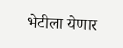भेटीला येणार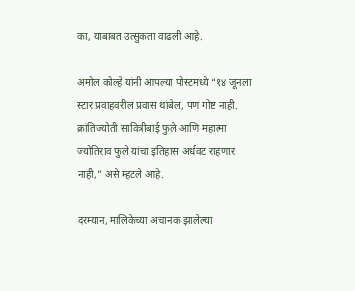का, याबाबत उत्सुकता वाढली आहे.

अमोल कोल्हे यांनी आपल्या पोस्टमध्ये “१४ जूनला स्टार प्रवाहवरील प्रवास थांबेल, पण गोष्ट नाही. क्रांतिज्योती सावित्रीबाई फुले आणि महात्मा ज्योतिराव फुले यांचा इतिहास अर्धवट राहणार नाही,” असे म्हटले आहे.

दरम्यान, मालिकेच्या अचानक झालेल्या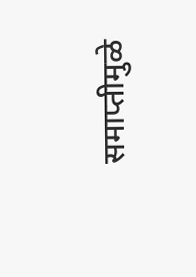समाप्तीमुळे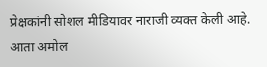प्रेक्षकांनी सोशल मीडियावर नाराजी व्यक्त केली आहे. आता अमोल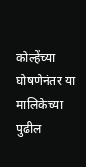कोल्हेंच्या घोषणेनंतर या मालिकेच्या पुढील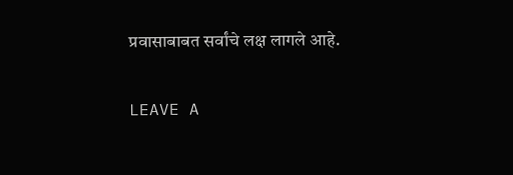प्रवासाबाबत सर्वांचे लक्ष लागले आहे.

LEAVE A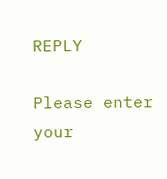REPLY

Please enter your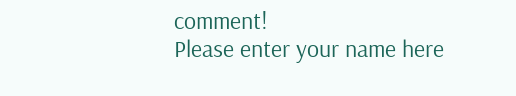comment!
Please enter your name here